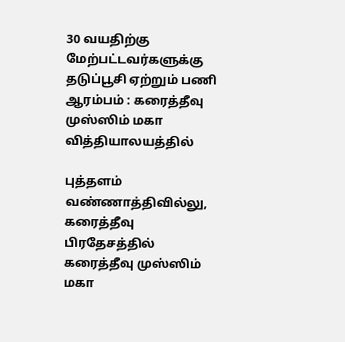30 வயதிற்கு மேற்பட்டவர்களுக்கு தடுப்பூசி ஏற்றும் பணி ஆரம்பம் : கரைத்தீவு முஸ்ஸிம் மகா வித்தியாலயத்தில்

புத்தளம் வண்ணாத்திவில்லு, கரைத்தீவு பிரதேசத்தில் கரைத்தீவு முஸ்ஸிம் மகா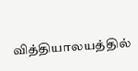வித்தியாலயத்தில்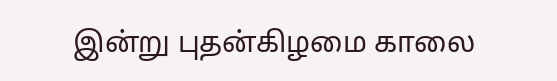இன்று புதன்கிழமை காலை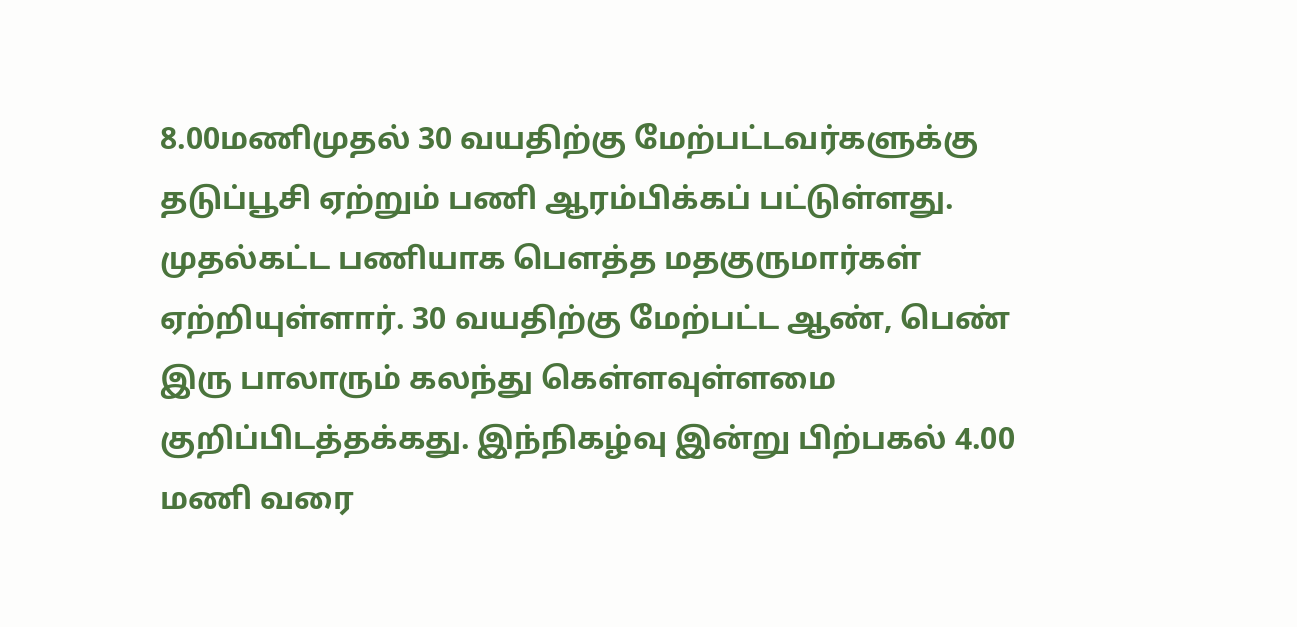8.00மணிமுதல் 30 வயதிற்கு மேற்பட்டவர்களுக்கு தடுப்பூசி ஏற்றும் பணி ஆரம்பிக்கப் பட்டுள்ளது.
முதல்கட்ட பணியாக பௌத்த மதகுருமார்கள் ஏற்றியுள்ளார். 30 வயதிற்கு மேற்பட்ட ஆண், பெண் இரு பாலாரும் கலந்து கெள்ளவுள்ளமை குறிப்பிடத்தக்கது. இந்நிகழ்வு இன்று பிற்பகல் 4.00 மணி வரை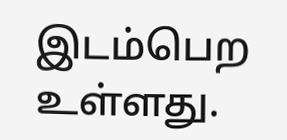இடம்பெற உள்ளது.